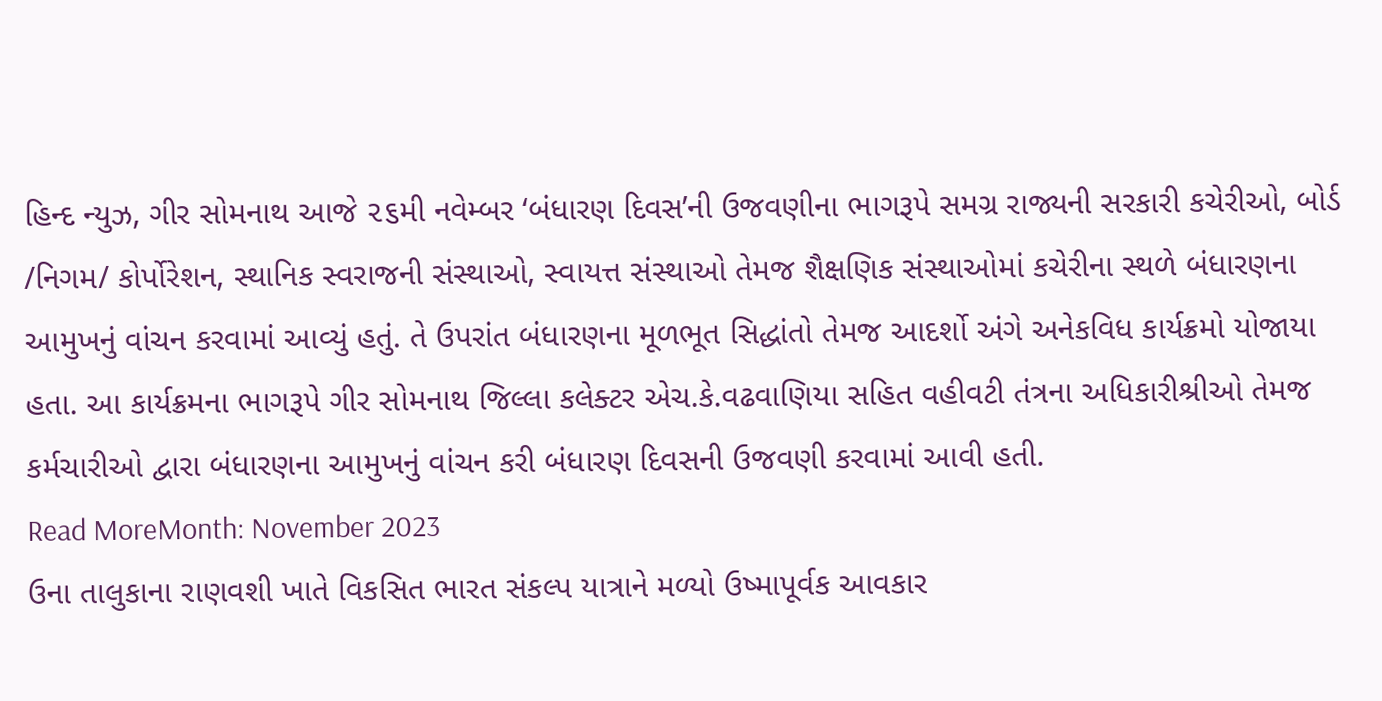હિન્દ ન્યુઝ, ગીર સોમનાથ આજે ૨૬મી નવેમ્બર ‘બંધારણ દિવસ’ની ઉજવણીના ભાગરૂપે સમગ્ર રાજ્યની સરકારી કચેરીઓ, બોર્ડ /નિગમ/ કોર્પોરેશન, સ્થાનિક સ્વરાજની સંસ્થાઓ, સ્વાયત્ત સંસ્થાઓ તેમજ શૈક્ષણિક સંસ્થાઓમાં કચેરીના સ્થળે બંધારણના આમુખનું વાંચન કરવામાં આવ્યું હતું. તે ઉપરાંત બંધારણના મૂળભૂત સિદ્ધાંતો તેમજ આદર્શો અંગે અનેકવિધ કાર્યક્રમો યોજાયા હતા. આ કાર્યક્રમના ભાગરૂપે ગીર સોમનાથ જિલ્લા કલેક્ટર એચ.કે.વઢવાણિયા સહિત વહીવટી તંત્રના અધિકારીશ્રીઓ તેમજ કર્મચારીઓ દ્વારા બંધારણના આમુખનું વાંચન કરી બંધારણ દિવસની ઉજવણી કરવામાં આવી હતી.
Read MoreMonth: November 2023
ઉના તાલુકાના રાણવશી ખાતે વિકસિત ભારત સંકલ્પ યાત્રાને મળ્યો ઉષ્માપૂર્વક આવકાર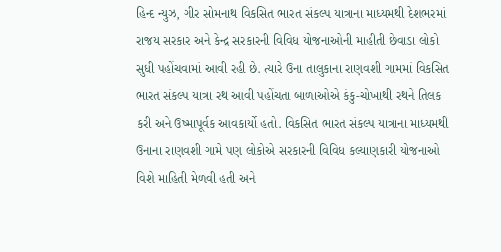હિન્દ ન્યુઝ, ગીર સોમનાથ વિકસિત ભારત સંકલ્પ યાત્રાના માધ્યમથી દેશભરમાં રાજય સરકાર અને કેન્દ્ર સરકારની વિવિધ યોજનાઓની માહીતી છેવાડા લોકો સુધી પહોંચવામાં આવી રહી છે. ત્યારે ઉના તાલુકાના રાણવશી ગામમાં વિકસિત ભારત સંકલ્પ યાત્રા રથ આવી પહોંચતા બાળાઓએ કંકુ-ચોખાથી રથને તિલક કરી અને ઉષ્માપૂર્વક આવકાર્યો હતો. વિકસિત ભારત સંકલ્પ યાત્રાના માધ્યમથી ઉનાના રાણવશી ગામે પણ લોકોએ સરકારની વિવિધ કલ્યાણકારી યોજનાઓ વિશે માહિતી મેળવી હતી અને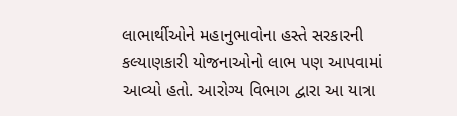લાભાર્થીઓને મહાનુભાવોના હસ્તે સરકારની કલ્યાણકારી યોજનાઓનો લાભ પણ આપવામાં આવ્યો હતો. આરોગ્ય વિભાગ દ્વારા આ યાત્રા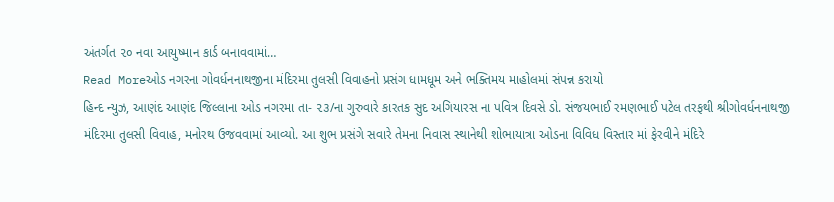અંતર્ગત ૨૦ નવા આયુષ્માન કાર્ડ બનાવવામાં…
Read Moreઓડ નગરના ગોવર્ધનનાથજીના મંદિરમા તુલસી વિવાહનો પ્રસંગ ધામધૂમ અને ભક્તિમય માહોલમાં સંપન્ન કરાયો
હિન્દ ન્યુઝ, આણંદ આણંદ જિલ્લાના ઓડ નગરમા તા- ૨૩/ના ગુરુવારે કારતક સુદ અગિયારસ ના પવિત્ર દિવસે ડો. સંજયભાઈ રમણભાઈ પટેલ તરફથી શ્રીગોવર્ધનનાથજી મંદિરમા તુલસી વિવાહ, મનોરથ ઉજવવામાં આવ્યો. આ શુભ પ્રસંગે સવારે તેમના નિવાસ સ્થાનેથી શોભાયાત્રા ઓડના વિવિધ વિસ્તાર માં ફેરવીને મંદિરે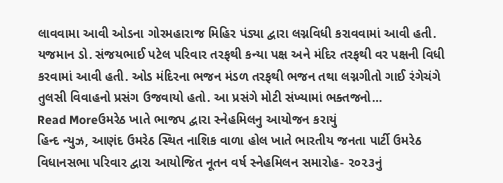લાવવામા આવી ઓડના ગોરમહારાજ મિહિર પંડ્યા દ્વારા લગ્નવિધી કરાવવામાં આવી હતી. યજમાન ડો. સંજયભાઈ પટેલ પરિવાર તરફથી કન્યા પક્ષ અને મંદિર તરફથી વર પક્ષની વિધી કરવામાં આવી હતી. ઓડ મંદિરના ભજન મંડળ તરફથી ભજન તથા લગ્નગીતો ગાઈ રંગેચંગે તુલસી વિવાહનો પ્રસંગ ઉજવાયો હતો. આ પ્રસંગે મોટી સંખ્યામાં ભક્તજનો…
Read Moreઉમરેઠ ખાતે ભાજપ દ્વારા સ્નેહમિલનુ આયોજન કરાયું
હિન્દ ન્યુઝ, આણંદ ઉમરેઠ સ્થિત નાશિક વાળા હોલ ખાતે ભારતીય જનતા પાર્ટી ઉમરેઠ વિધાનસભા પરિવાર દ્વારા આયોજિત નૂતન વર્ષ સ્નેહમિલન સમારોહ- ૨૦૨૩નું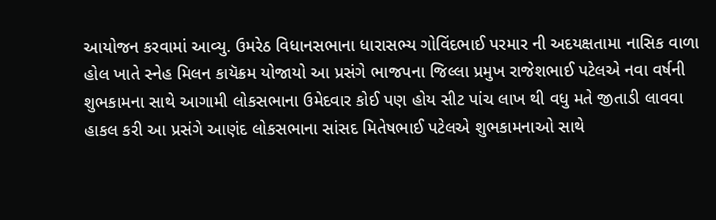આયોજન કરવામાં આવ્યુ. ઉમરેઠ વિધાનસભાના ધારાસભ્ય ગોવિંદભાઈ પરમાર ની અદયક્ષતામા નાસિક વાળા હોલ ખાતે સ્નેહ મિલન કાયૅક્રમ યોજાયો આ પ્રસંગે ભાજપના જિલ્લા પ્રમુખ રાજેશભાઈ પટેલએ નવા વર્ષની શુભકામના સાથે આગામી લોકસભાના ઉમેદવાર કોઈ પણ હોય સીટ પાંચ લાખ થી વધુ મતે જીતાડી લાવવા હાકલ કરી આ પ્રસંગે આણંદ લોકસભાના સાંસદ મિતેષભાઈ પટેલએ શુભકામનાઓ સાથે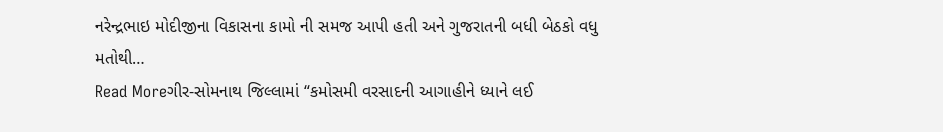નરેન્દ્રભાઇ મોદીજીના વિકાસના કામો ની સમજ આપી હતી અને ગુજરાતની બધી બેઠકો વધુ મતોથી…
Read Moreગીર-સોમનાથ જિલ્લામાં “કમોસમી વરસાદની આગાહીને ધ્યાને લઈ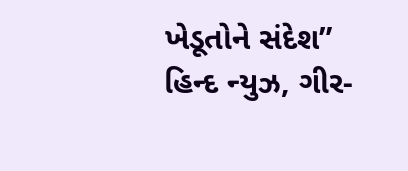ખેડૂતોને સંદેશ”
હિન્દ ન્યુઝ, ગીર-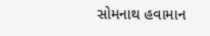સોમનાથ હવામાન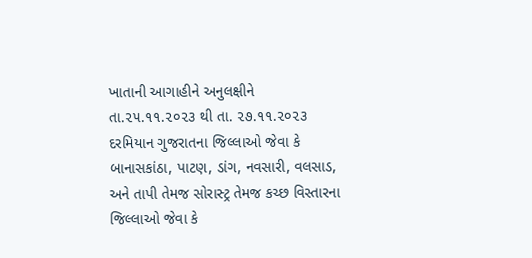ખાતાની આગાહીને અનુલક્ષીને તા.૨૫.૧૧.૨૦૨૩ થી તા. ૨૭.૧૧.૨૦૨૩ દરમિયાન ગુજરાતના જિલ્લાઓ જેવા કે બાનાસકાંઠા, પાટણ, ડાંગ, નવસારી, વલસાડ, અને તાપી તેમજ સોરાસ્ટ્ર તેમજ કચ્છ વિસ્તારના જિલ્લાઓ જેવા કે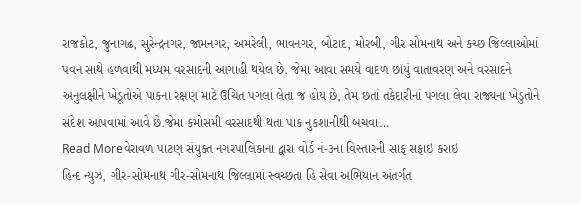રાજકોટ, જુનાગઢ, સુરેન્દ્રનગર, જામનગર, અમરેલી, ભાવનગર, બોટાદ, મોરબી, ગીર સોમનાથ અને કચ્છ જિલ્લાઓમાં પવન સાથે હળવાથી મધ્યમ વરસાદની આગાહી થયેલ છે. જેમા આવા સમયે વાદળ છાયું વાતાવરણ અને વરસાદને અનુલક્ષીને ખેડૂતોએ પાકના રક્ષણ માટે ઉચિત પગલાં લેતા જ હોય છે, તેમ છતાં તકેદારીનાં પગલા લેવા રાજ્યના ખેડુતોને સંદેશ આપવામાં આવે છે.જેમા કમોસમી વરસાદથી થતા પાક નુકશાનીથી બચવા…
Read Moreવેરાવળ પાટણ સંયુક્ત નગરપાલિકાના દ્વારા વોર્ડ નં-૩ના વિસ્તારની સાફ સફાઇ કરાઇ
હિન્દ ન્યુઝ, ગીર-સોમનાથ ગીર-સોમનાથ જિલ્લામાં સ્વચ્છતા હિ સેવા અભિયાન અંતર્ગત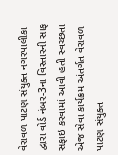વેરાવળ પાટણ સંયુક્ત નગરપાલીકા દ્વારા વોર્ડ નંબર-3ના વિસ્તારની સાફ સફાઇ કરવામાં આવી હતી સ્વચ્છતા એજ સેવા કાર્યક્રમ અંતર્ગત વેરાવળ પાટણ સંયુક્ત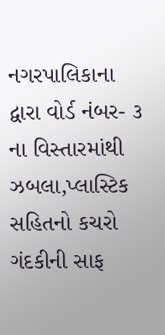નગરપાલિકાના દ્વારા વોર્ડ નંબર- ૩ ના વિસ્તારમાંથી ઝબલા,પ્લાસ્ટિક સહિતનો કચરો ગંદકીની સાફ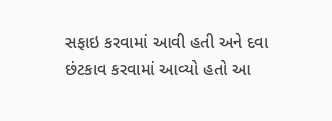સફાઇ કરવામાં આવી હતી અને દવા છંટકાવ કરવામાં આવ્યો હતો આ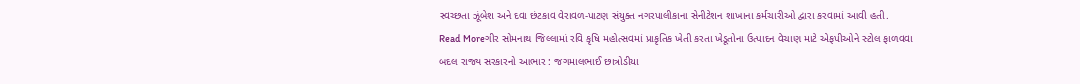સ્વચ્છતા ઝૂંબેશ અને દવા છંટકાવ વેરાવળ-પાટણ સંયુક્ત નગરપાલીકાના સેનીટેશન શાખાના કર્મચારીઓ દ્વારા કરવામાં આવી હતી.
Read Moreગીર સોમનાથ જિલ્લામાં રવિ કૃષિ મહોત્સવમાં પ્રાકૃતિક ખેતી કરતા ખેડૂતોના ઉત્પાદન વેચાણ માટે એફપીઓને સ્ટોલ ફાળવવા બદલ રાજ્ય સરકારનો આભાર : જગમાલભાઈ છાત્રોડીયા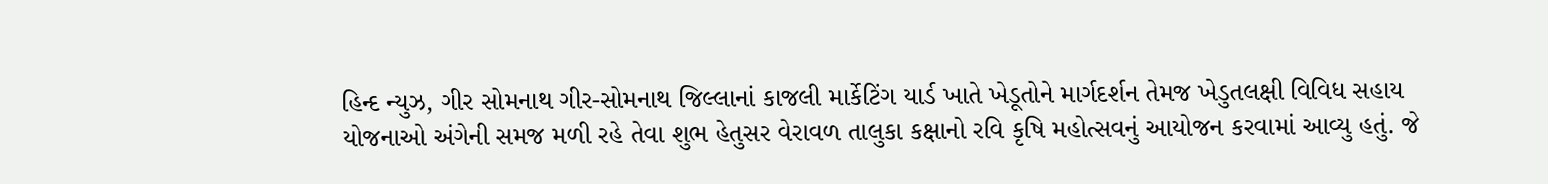હિન્દ ન્યુઝ, ગીર સોમનાથ ગીર-સોમનાથ જિલ્લાનાં કાજલી માર્કેટિંગ યાર્ડ ખાતે ખેડૂતોને માર્ગદર્શન તેમજ ખેડુતલક્ષી વિવિધ સહાય યોજનાઓ અંગેની સમજ મળી રહે તેવા શુભ હેતુસર વેરાવળ તાલુકા કક્ષાનો રવિ કૃષિ મહોત્સવનું આયોજન કરવામાં આવ્યુ હતું. જે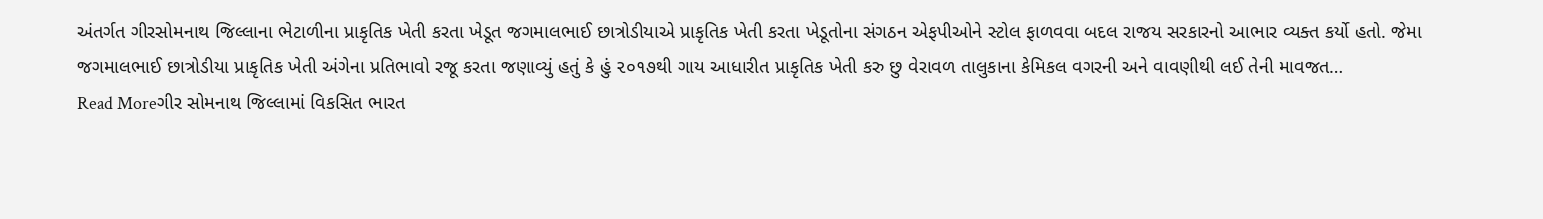અંતર્ગત ગીરસોમનાથ જિલ્લાના ભેટાળીના પ્રાકૃતિક ખેતી કરતા ખેડૂત જગમાલભાઈ છાત્રોડીયાએ પ્રાકૃતિક ખેતી કરતા ખેડૂતોના સંગઠન એફપીઓને સ્ટોલ ફાળવવા બદલ રાજય સરકારનો આભાર વ્યક્ત કર્યો હતો. જેમા જગમાલભાઈ છાત્રોડીયા પ્રાકૃતિક ખેતી અંગેના પ્રતિભાવો રજૂ કરતા જણાવ્યું હતું કે હું ૨૦૧૭થી ગાય આધારીત પ્રાકૃતિક ખેતી કરુ છુ વેરાવળ તાલુકાના કેમિકલ વગરની અને વાવણીથી લઈ તેની માવજત…
Read Moreગીર સોમનાથ જિલ્લામાં વિકસિત ભારત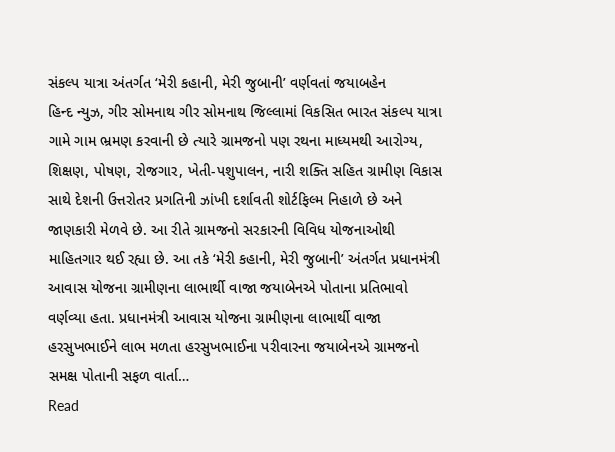સંકલ્પ યાત્રા અંતર્ગત ‘મેરી કહાની, મેરી જુબાની’ વર્ણવતાં જયાબહેન
હિન્દ ન્યુઝ, ગીર સોમનાથ ગીર સોમનાથ જિલ્લામાં વિકસિત ભારત સંકલ્પ યાત્રા ગામે ગામ ભ્રમણ કરવાની છે ત્યારે ગ્રામજનો પણ રથના માધ્યમથી આરોગ્ય, શિક્ષણ, પોષણ, રોજગાર, ખેતી-પશુપાલન, નારી શક્તિ સહિત ગ્રામીણ વિકાસ સાથે દેશની ઉત્તરોતર પ્રગતિની ઝાંખી દર્શાવતી શોર્ટફિલ્મ નિહાળે છે અને જાણકારી મેળવે છે. આ રીતે ગ્રામજનો સરકારની વિવિધ યોજનાઓથી માહિતગાર થઈ રહ્યા છે. આ તકે ‘મેરી કહાની, મેરી જુબાની’ અંતર્ગત પ્રધાનમંત્રી આવાસ યોજના ગ્રામીણના લાભાર્થી વાજા જયાબેનએ પોતાના પ્રતિભાવો વર્ણવ્યા હતા. પ્રધાનમંત્રી આવાસ યોજના ગ્રામીણના લાભાર્થી વાજા હરસુખભાઈને લાભ મળતા હરસુખભાઈના પરીવારના જયાબેનએ ગ્રામજનો સમક્ષ પોતાની સફળ વાર્તા…
Read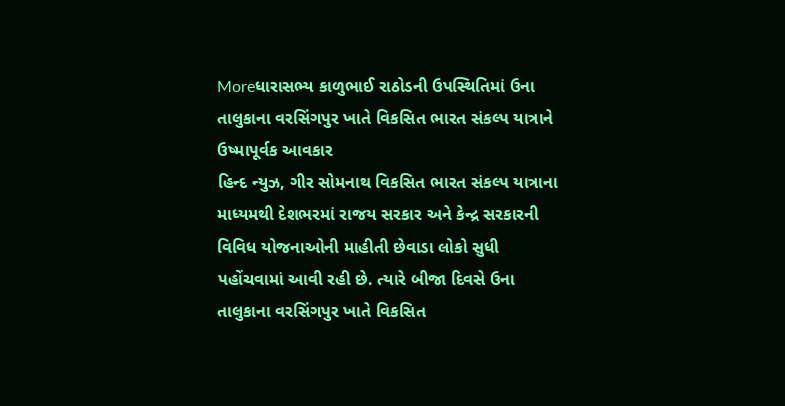Moreધારાસભ્ય કાળુભાઈ રાઠોડની ઉપસ્થિતિમાં ઉના તાલુકાના વરસિંગપુર ખાતે વિકસિત ભારત સંકલ્પ યાત્રાને ઉષ્માપૂર્વક આવકાર
હિન્દ ન્યુઝ, ગીર સોમનાથ વિકસિત ભારત સંકલ્પ યાત્રાના માધ્યમથી દેશભરમાં રાજય સરકાર અને કેન્દ્ર સરકારની વિવિધ યોજનાઓની માહીતી છેવાડા લોકો સુધી પહોંચવામાં આવી રહી છે. ત્યારે બીજા દિવસે ઉના તાલુકાના વરસિંગપુર ખાતે વિકસિત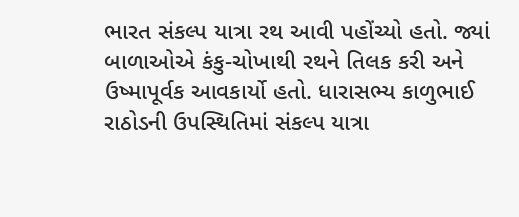ભારત સંકલ્પ યાત્રા રથ આવી પહોંચ્યો હતો. જ્યાં બાળાઓએ કંકુ-ચોખાથી રથને તિલક કરી અને ઉષ્માપૂર્વક આવકાર્યો હતો. ધારાસભ્ય કાળુભાઈ રાઠોડની ઉપસ્થિતિમાં સંકલ્પ યાત્રા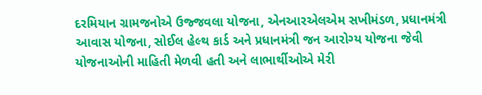દરમિયાન ગ્રામજનોએ ઉજ્જવલા યોજના, એનઆરએલએમ સખીમંડળ, પ્રધાનમંત્રી આવાસ યોજના, સોઈલ હેલ્થ કાર્ડ અને પ્રધાનમંત્રી જન આરોગ્ય યોજના જેવી યોજનાઓની માહિતી મેળવી હતી અને લાભાર્થીઓએ મેરી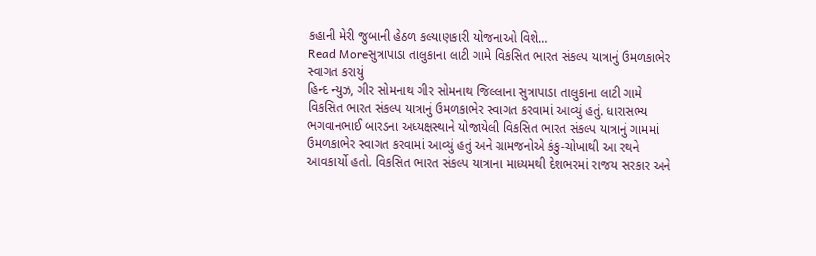કહાની મેરી જુબાની હેઠળ કલ્યાણકારી યોજનાઓ વિશે…
Read Moreસુત્રાપાડા તાલુકાના લાટી ગામે વિકસિત ભારત સંકલ્પ યાત્રાનું ઉમળકાભેર સ્વાગત કરાયું
હિન્દ ન્યુઝ, ગીર સોમનાથ ગીર સોમનાથ જિલ્લાના સુત્રાપાડા તાલુકાના લાટી ગામે વિકસિત ભારત સંકલ્પ યાત્રાનું ઉમળકાભેર સ્વાગત કરવામાં આવ્યું હતું. ધારાસભ્ય ભગવાનભાઈ બારડના અધ્યક્ષસ્થાને યોજાયેલી વિકસિત ભારત સંકલ્પ યાત્રાનું ગામમાં ઉમળકાભેર સ્વાગત કરવામાં આવ્યું હતું અને ગ્રામજનોએ કંકુ-ચોખાથી આ રથને આવકાર્યો હતો. વિકસિત ભારત સંકલ્પ યાત્રાના માધ્યમથી દેશભરમાં રાજય સરકાર અને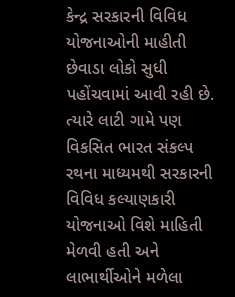કેન્દ્ર સરકારની વિવિધ યોજનાઓની માહીતી છેવાડા લોકો સુધી પહોંચવામાં આવી રહી છે. ત્યારે લાટી ગામે પણ વિકસિત ભારત સંકલ્પ રથના માધ્યમથી સરકારની વિવિધ કલ્યાણકારી યોજનાઓ વિશે માહિતી મેળવી હતી અને લાભાર્થીઓને મળેલા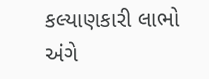કલ્યાણકારી લાભો અંગે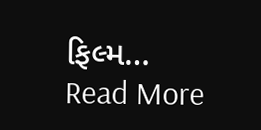ફિલ્મ…
Read More